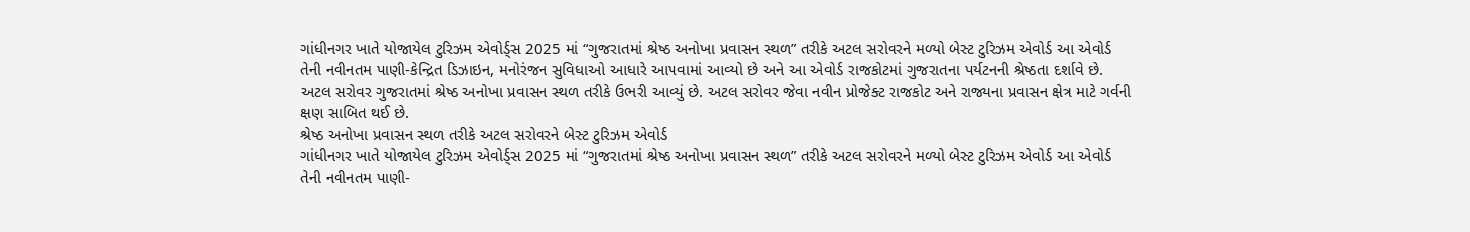ગાંધીનગર ખાતે યોજાયેલ ટુરિઝમ એવોર્ડ્સ 2025 માં “ગુજરાતમાં શ્રેષ્ઠ અનોખા પ્રવાસન સ્થળ” તરીકે અટલ સરોવરને મળ્યો બેસ્ટ ટુરિઝમ એવોર્ડ આ એવોર્ડ તેની નવીનતમ પાણી-કેન્દ્રિત ડિઝાઇન, મનોરંજન સુવિધાઓ આધારે આપવામાં આવ્યો છે અને આ એવોર્ડ રાજકોટમાં ગુજરાતના પર્યટનની શ્રેષ્ઠતા દર્શાવે છે. અટલ સરોવર ગુજરાતમાં શ્રેષ્ઠ અનોખા પ્રવાસન સ્થળ તરીકે ઉભરી આવ્યું છે. અટલ સરોવર જેવા નવીન પ્રોજેક્ટ રાજકોટ અને રાજ્યના પ્રવાસન ક્ષેત્ર માટે ગર્વની ક્ષણ સાબિત થઈ છે.
શ્રેષ્ઠ અનોખા પ્રવાસન સ્થળ તરીકે અટલ સરોવરને બેસ્ટ ટુરિઝમ એવોર્ડ
ગાંધીનગર ખાતે યોજાયેલ ટુરિઝમ એવોર્ડ્સ 2025 માં “ગુજરાતમાં શ્રેષ્ઠ અનોખા પ્રવાસન સ્થળ” તરીકે અટલ સરોવરને મળ્યો બેસ્ટ ટુરિઝમ એવોર્ડ આ એવોર્ડ તેની નવીનતમ પાણી-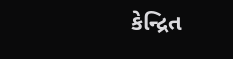કેન્દ્રિત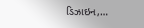ડિઝાઇન,…